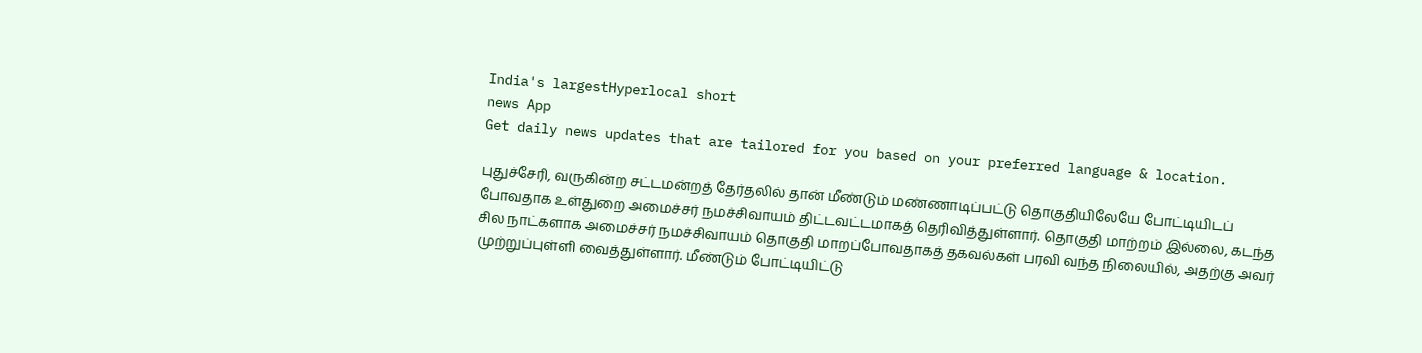India's largestHyperlocal short
news App
Get daily news updates that are tailored for you based on your preferred language & location.

புதுச்சேரி, வருகின்ற சட்டமன்றத் தேர்தலில் தான் மீண்டும் மண்ணாடிப்பட்டு தொகுதியிலேயே போட்டியிடப் போவதாக உள்துறை அமைச்சர் நமச்சிவாயம் திட்டவட்டமாகத் தெரிவித்துள்ளார். தொகுதி மாற்றம் இல்லை, கடந்த சில நாட்களாக அமைச்சர் நமச்சிவாயம் தொகுதி மாறப்போவதாகத் தகவல்கள் பரவி வந்த நிலையில், அதற்கு அவர் முற்றுப்புள்ளி வைத்துள்ளார். மீண்டும் போட்டியிட்டு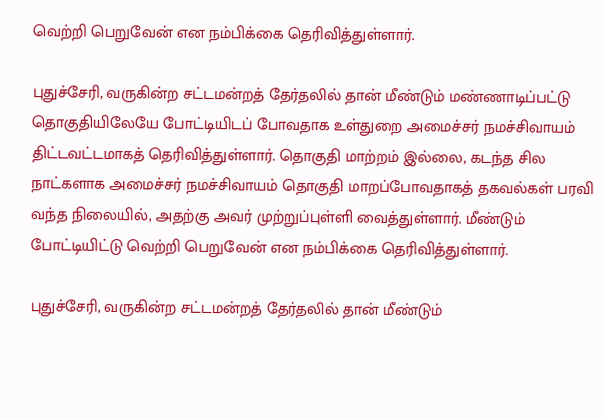வெற்றி பெறுவேன் என நம்பிக்கை தெரிவித்துள்ளார்.

புதுச்சேரி, வருகின்ற சட்டமன்றத் தேர்தலில் தான் மீண்டும் மண்ணாடிப்பட்டு தொகுதியிலேயே போட்டியிடப் போவதாக உள்துறை அமைச்சர் நமச்சிவாயம் திட்டவட்டமாகத் தெரிவித்துள்ளார். தொகுதி மாற்றம் இல்லை, கடந்த சில நாட்களாக அமைச்சர் நமச்சிவாயம் தொகுதி மாறப்போவதாகத் தகவல்கள் பரவி வந்த நிலையில், அதற்கு அவர் முற்றுப்புள்ளி வைத்துள்ளார். மீண்டும் போட்டியிட்டு வெற்றி பெறுவேன் என நம்பிக்கை தெரிவித்துள்ளார்.

புதுச்சேரி, வருகின்ற சட்டமன்றத் தேர்தலில் தான் மீண்டும்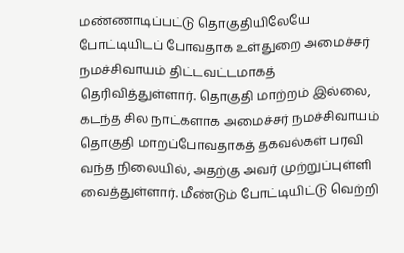மண்ணாடிப்பட்டு தொகுதியிலேயே போட்டியிடப் போவதாக உள்துறை அமைச்சர் நமச்சிவாயம் திட்டவட்டமாகத் தெரிவித்துள்ளார். தொகுதி மாற்றம் இல்லை, கடந்த சில நாட்களாக அமைச்சர் நமச்சிவாயம் தொகுதி மாறப்போவதாகத் தகவல்கள் பரவி வந்த நிலையில், அதற்கு அவர் முற்றுப்புள்ளி வைத்துள்ளார். மீண்டும் போட்டியிட்டு வெற்றி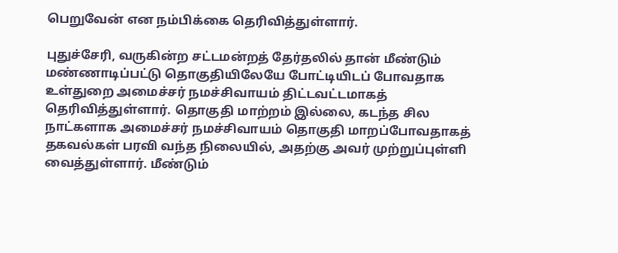பெறுவேன் என நம்பிக்கை தெரிவித்துள்ளார்.

புதுச்சேரி, வருகின்ற சட்டமன்றத் தேர்தலில் தான் மீண்டும் மண்ணாடிப்பட்டு தொகுதியிலேயே போட்டியிடப் போவதாக உள்துறை அமைச்சர் நமச்சிவாயம் திட்டவட்டமாகத் தெரிவித்துள்ளார். தொகுதி மாற்றம் இல்லை, கடந்த சில நாட்களாக அமைச்சர் நமச்சிவாயம் தொகுதி மாறப்போவதாகத் தகவல்கள் பரவி வந்த நிலையில், அதற்கு அவர் முற்றுப்புள்ளி வைத்துள்ளார். மீண்டும்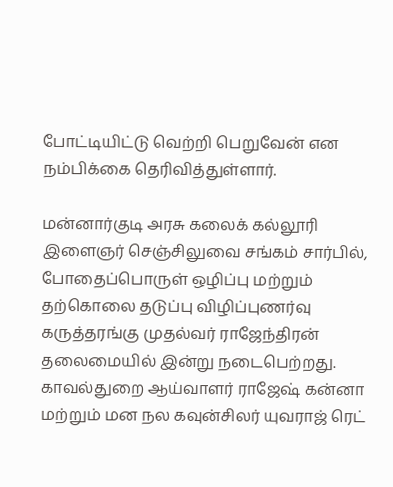போட்டியிட்டு வெற்றி பெறுவேன் என நம்பிக்கை தெரிவித்துள்ளார்.

மன்னார்குடி அரசு கலைக் கல்லூரி இளைஞர் செஞ்சிலுவை சங்கம் சார்பில், போதைப்பொருள் ஒழிப்பு மற்றும் தற்கொலை தடுப்பு விழிப்புணர்வு கருத்தரங்கு முதல்வர் ராஜேந்திரன் தலைமையில் இன்று நடைபெற்றது. காவல்துறை ஆய்வாளர் ராஜேஷ் கன்னா மற்றும் மன நல கவுன்சிலர் யுவராஜ் ரெட்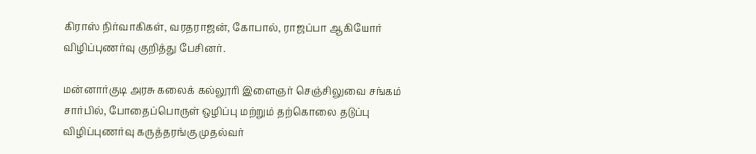கிராஸ் நிர்வாகிகள், வரதராஜன், கோபால், ராஜப்பா ஆகியோர் விழிப்புணர்வு குறித்து பேசினர்.

மன்னார்குடி அரசு கலைக் கல்லூரி இளைஞர் செஞ்சிலுவை சங்கம் சார்பில், போதைப்பொருள் ஒழிப்பு மற்றும் தற்கொலை தடுப்பு விழிப்புணர்வு கருத்தரங்கு முதல்வர்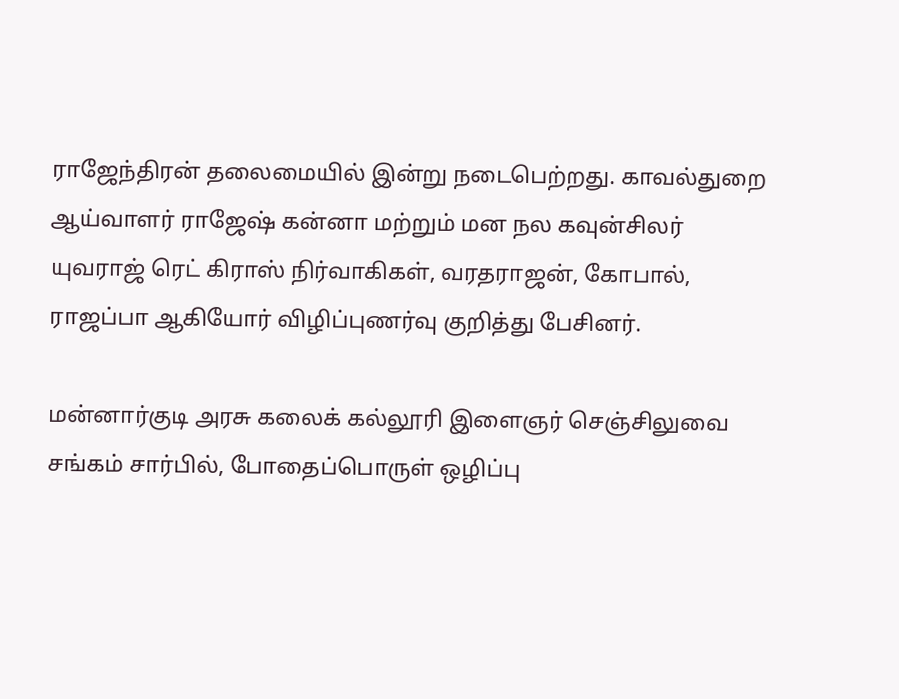ராஜேந்திரன் தலைமையில் இன்று நடைபெற்றது. காவல்துறை ஆய்வாளர் ராஜேஷ் கன்னா மற்றும் மன நல கவுன்சிலர் யுவராஜ் ரெட் கிராஸ் நிர்வாகிகள், வரதராஜன், கோபால், ராஜப்பா ஆகியோர் விழிப்புணர்வு குறித்து பேசினர்.

மன்னார்குடி அரசு கலைக் கல்லூரி இளைஞர் செஞ்சிலுவை சங்கம் சார்பில், போதைப்பொருள் ஒழிப்பு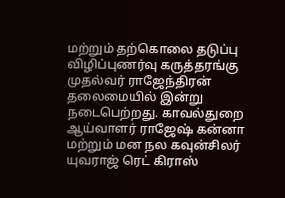மற்றும் தற்கொலை தடுப்பு விழிப்புணர்வு கருத்தரங்கு முதல்வர் ராஜேந்திரன் தலைமையில் இன்று நடைபெற்றது. காவல்துறை ஆய்வாளர் ராஜேஷ் கன்னா மற்றும் மன நல கவுன்சிலர் யுவராஜ் ரெட் கிராஸ்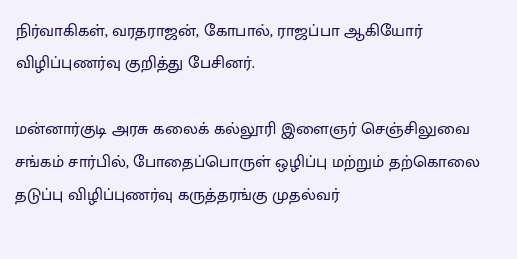நிர்வாகிகள், வரதராஜன், கோபால், ராஜப்பா ஆகியோர் விழிப்புணர்வு குறித்து பேசினர்.

மன்னார்குடி அரசு கலைக் கல்லூரி இளைஞர் செஞ்சிலுவை சங்கம் சார்பில், போதைப்பொருள் ஒழிப்பு மற்றும் தற்கொலை தடுப்பு விழிப்புணர்வு கருத்தரங்கு முதல்வர்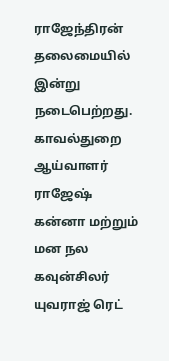ராஜேந்திரன் தலைமையில் இன்று நடைபெற்றது. காவல்துறை ஆய்வாளர் ராஜேஷ் கன்னா மற்றும் மன நல கவுன்சிலர் யுவராஜ் ரெட்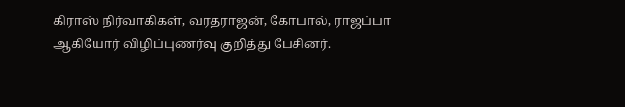கிராஸ் நிர்வாகிகள், வரதராஜன், கோபால், ராஜப்பா ஆகியோர் விழிப்புணர்வு குறித்து பேசினர்.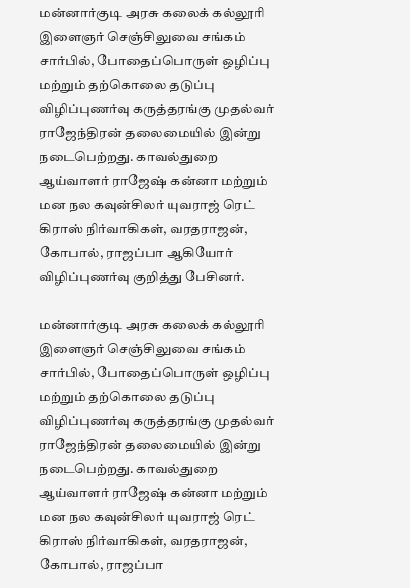மன்னார்குடி அரசு கலைக் கல்லூரி இளைஞர் செஞ்சிலுவை சங்கம் சார்பில், போதைப்பொருள் ஒழிப்பு மற்றும் தற்கொலை தடுப்பு விழிப்புணர்வு கருத்தரங்கு முதல்வர் ராஜேந்திரன் தலைமையில் இன்று நடைபெற்றது. காவல்துறை ஆய்வாளர் ராஜேஷ் கன்னா மற்றும் மன நல கவுன்சிலர் யுவராஜ் ரெட் கிராஸ் நிர்வாகிகள், வரதராஜன், கோபால், ராஜப்பா ஆகியோர் விழிப்புணர்வு குறித்து பேசினர்.

மன்னார்குடி அரசு கலைக் கல்லூரி இளைஞர் செஞ்சிலுவை சங்கம் சார்பில், போதைப்பொருள் ஒழிப்பு மற்றும் தற்கொலை தடுப்பு விழிப்புணர்வு கருத்தரங்கு முதல்வர் ராஜேந்திரன் தலைமையில் இன்று நடைபெற்றது. காவல்துறை ஆய்வாளர் ராஜேஷ் கன்னா மற்றும் மன நல கவுன்சிலர் யுவராஜ் ரெட் கிராஸ் நிர்வாகிகள், வரதராஜன், கோபால், ராஜப்பா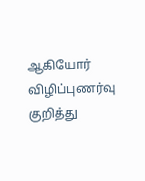ஆகியோர் விழிப்புணர்வு குறித்து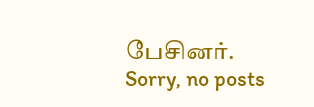பேசினர்.
Sorry, no posts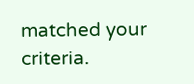matched your criteria.